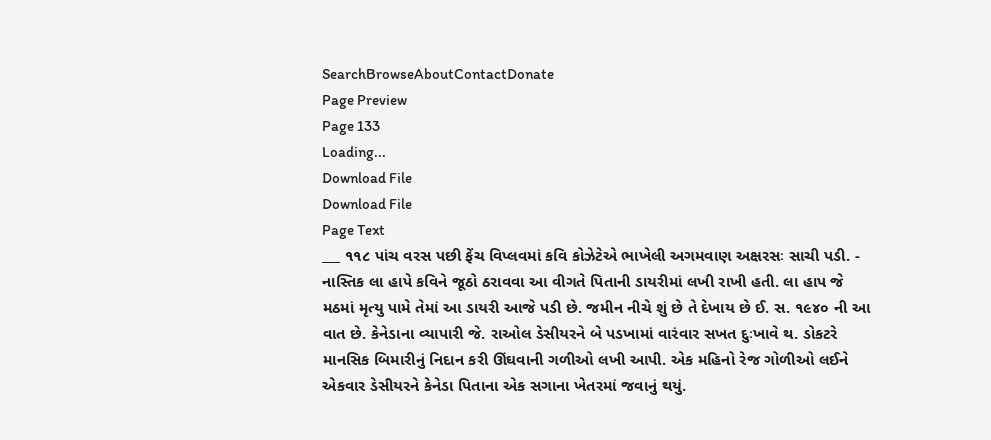SearchBrowseAboutContactDonate
Page Preview
Page 133
Loading...
Download File
Download File
Page Text
___ ૧૧૮ પાંચ વરસ પછી ફેંચ વિપ્લવમાં કવિ કોઝેટેએ ભાખેલી અગમવાણ અક્ષરસઃ સાચી પડી. - નાસ્તિક લા હાપે કવિને જૂઠો ઠરાવવા આ વીગતે પિતાની ડાયરીમાં લખી રાખી હતી. લા હાપ જે મઠમાં મૃત્યુ પામે તેમાં આ ડાયરી આજે પડી છે. જમીન નીચે શું છે તે દેખાય છે ઈ. સ. ૧૯૪૦ ની આ વાત છે. કેનેડાના વ્યાપારી જે. રાઓલ ડેસીયરને બે પડખામાં વારંવાર સખત દુઃખાવે થ. ડોકટરે માનસિક બિમારીનું નિદાન કરી ઊંઘવાની ગળીઓ લખી આપી. એક મહિનો રેજ ગોળીઓ લઈને એકવાર ડેસીયરને કેનેડા પિતાના એક સગાના ખેતરમાં જવાનું થયું.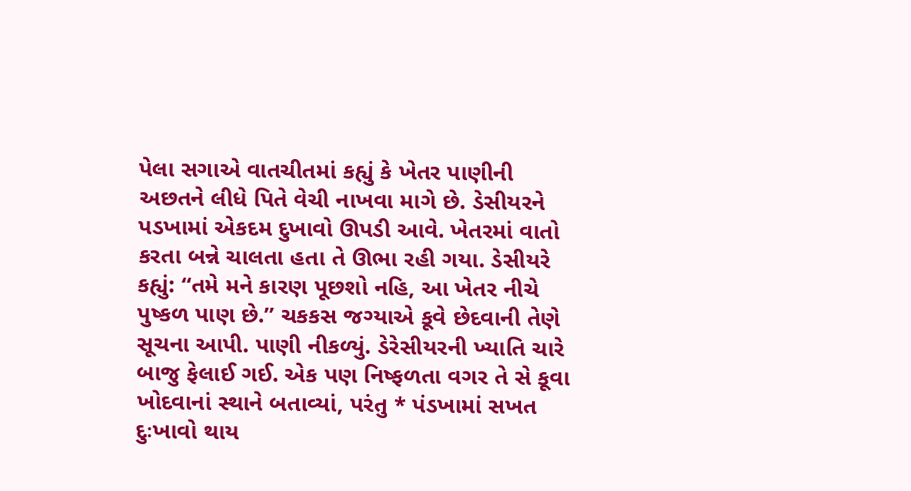પેલા સગાએ વાતચીતમાં કહ્યું કે ખેતર પાણીની અછતને લીધે પિતે વેચી નાખવા માગે છે. ડેસીયરને પડખામાં એકદમ દુખાવો ઊપડી આવે. ખેતરમાં વાતો કરતા બન્ને ચાલતા હતા તે ઊભા રહી ગયા. ડેસીયરે કહ્યું: “તમે મને કારણ પૂછશો નહિ, આ ખેતર નીચે પુષ્કળ પાણ છે.” ચકકસ જગ્યાએ કૂવે છેદવાની તેણે સૂચના આપી. પાણી નીકળ્યું. ડેરેસીયરની ખ્યાતિ ચારે બાજુ ફેલાઈ ગઈ. એક પણ નિષ્ફળતા વગર તે સે કૂવા ખોદવાનાં સ્થાને બતાવ્યાં, પરંતુ * પંડખામાં સખત દુઃખાવો થાય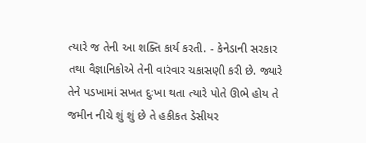ત્યારે જ તેની આ શક્તિ કાર્ય કરતી. - કેનેડાની સરકાર તથા વૈજ્ઞાનિકોએ તેની વારંવાર ચકાસણી કરી છે. જ્યારે તેને પડખામાં સખત દુઃખા થતા ત્યારે પોતે ઊભે હોય તે જમીન નીચે શું શું છે તે હકીકત ડેસીયર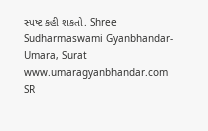સ્પષ્ટ કહી શકતો. Shree Sudharmaswami Gyanbhandar-Umara, Surat www.umaragyanbhandar.com
SR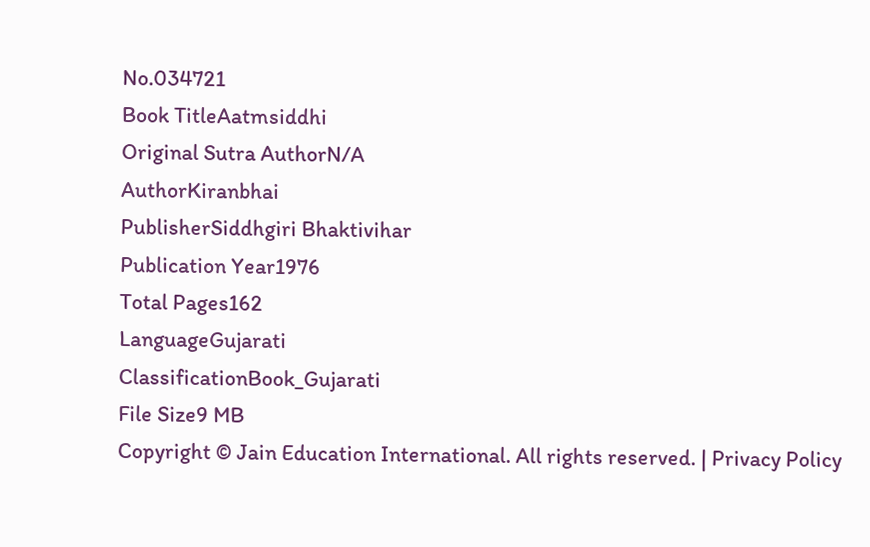No.034721
Book TitleAatmsiddhi
Original Sutra AuthorN/A
AuthorKiranbhai
PublisherSiddhgiri Bhaktivihar
Publication Year1976
Total Pages162
LanguageGujarati
ClassificationBook_Gujarati
File Size9 MB
Copyright © Jain Education International. All rights reserved. | Privacy Policy